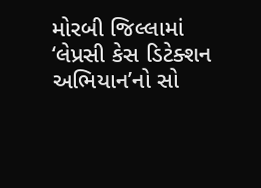મોરબી જિલ્લામાં ‘લેપ્રસી કેસ ડિટેક્શન અભિયાન’નો સો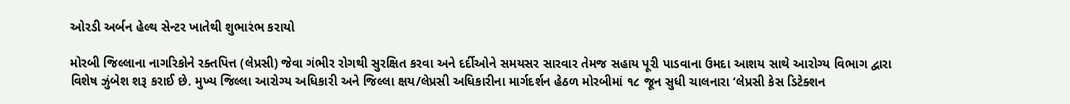ઓરડી અર્બન હેલ્થ સેન્ટર ખાતેથી શુભારંભ કરાયો

મોરબી જિલ્લાના નાગરિકોને રક્તપિત્ત (લેપ્રસી) જેવા ગંભીર રોગથી સુરક્ષિત કરવા અને દર્દીઓને સમયસર સારવાર તેમજ સહાય પૂરી પાડવાના ઉમદા આશય સાથે આરોગ્ય વિભાગ દ્વારા વિશેષ ઝુંબેશ શરૂ કરાઈ છે. મુખ્ય જિલ્લા આરોગ્ય અધિકારી અને જિલ્લા ક્ષય/લેપ્રસી અધિકારીના માર્ગદર્શન હેઠળ મોરબીમાં ૧૮ જૂન સુધી ચાલનારા ‘લેપ્રસી કેસ ડિટેક્શન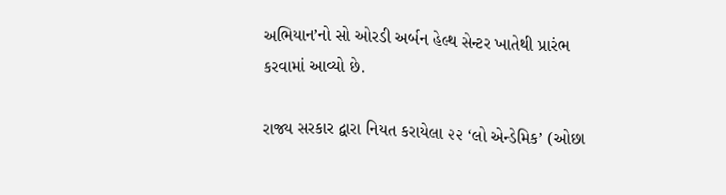અભિયાન’નો સો ઓરડી અર્બન હેલ્થ સેન્ટર ખાતેથી પ્રારંભ કરવામાં આવ્યો છે.

રાજ્ય સરકાર દ્વારા નિયત કરાયેલા ૨૨ ‘લો એન્ડેમિક’ (ઓછા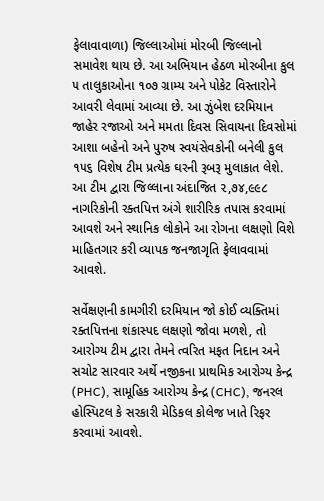ફેલાવાવાળા) જિલ્લાઓમાં મોરબી જિલ્લાનો સમાવેશ થાય છે. આ અભિયાન હેઠળ મોરબીના કુલ ૫ તાલુકાઓના ૧૦૭ ગ્રામ્ય અને પોકેટ વિસ્તારોને આવરી લેવામાં આવ્યા છે. આ ઝુંબેશ દરમિયાન જાહેર રજાઓ અને મમતા દિવસ સિવાયના દિવસોમાં આશા બહેનો અને પુરુષ સ્વયંસેવકોની બનેલી કુલ ૧૫૬ વિશેષ ટીમ પ્રત્યેક ઘરની રૂબરૂ મુલાકાત લેશે. આ ટીમ દ્વારા જિલ્લાના અંદાજિત ૨,૭૪,૯૯૮ નાગરિકોની રક્તપિત્ત અંગે શારીરિક તપાસ કરવામાં આવશે અને સ્થાનિક લોકોને આ રોગના લક્ષણો વિશે માહિતગાર કરી વ્યાપક જનજાગૃતિ ફેલાવવામાં આવશે.

સર્વેક્ષણની કામગીરી દરમિયાન જો કોઈ વ્યક્તિમાં રક્તપિત્તના શંકાસ્પદ લક્ષણો જોવા મળશે, તો આરોગ્ય ટીમ દ્વારા તેમને ત્વરિત મફત નિદાન અને સચોટ સારવાર અર્થે નજીકના પ્રાથમિક આરોગ્ય કેન્દ્ર (PHC), સામૂહિક આરોગ્ય કેન્દ્ર (CHC), જનરલ હોસ્પિટલ કે સરકારી મેડિકલ કોલેજ ખાતે રિફર કરવામાં આવશે.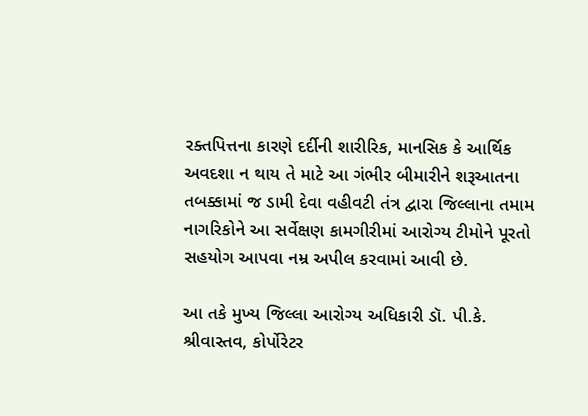રક્તપિત્તના કારણે દર્દીની શારીરિક, માનસિક કે આર્થિક અવદશા ન થાય તે માટે આ ગંભીર બીમારીને શરૂઆતના તબક્કામાં જ ડામી દેવા વહીવટી તંત્ર દ્વારા જિલ્લાના તમામ નાગરિકોને આ સર્વેક્ષણ કામગીરીમાં આરોગ્ય ટીમોને પૂરતો સહયોગ આપવા નમ્ર અપીલ કરવામાં આવી છે.

આ તકે મુખ્ય જિલ્લા આરોગ્ય અધિકારી ડૉ. પી.કે. શ્રીવાસ્તવ, કોર્પોરેટર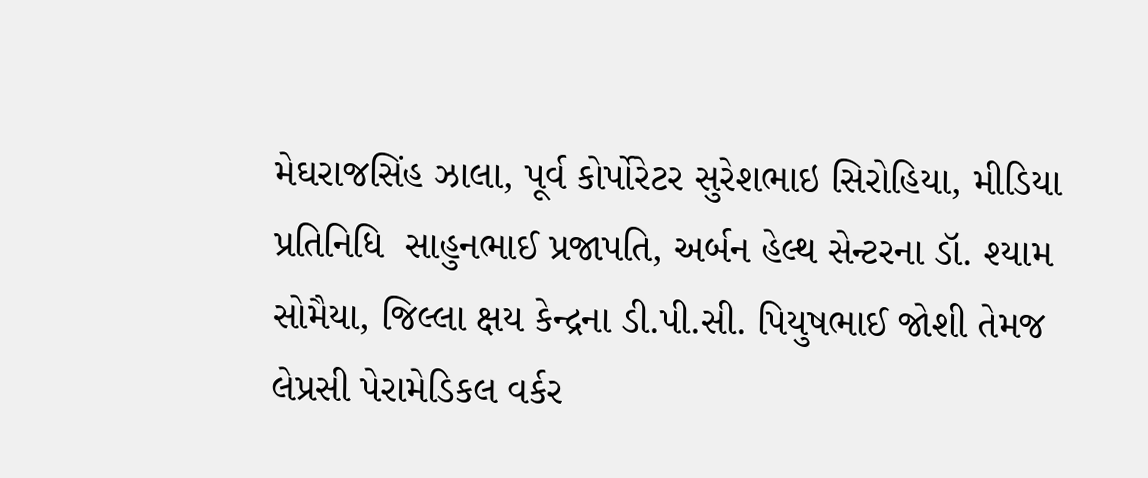મેઘરાજસિંહ ઝાલા, પૂર્વ કોર્પોરેટર સુરેશભાઇ સિરોહિયા, મીડિયા પ્રતિનિધિ  સાહુનભાઈ પ્રજાપતિ, અર્બન હેલ્થ સેન્ટરના ડૉ. શ્યામ સોમૈયા, જિલ્લા ક્ષય કેન્દ્રના ડી.પી.સી. પિયુષભાઈ જોશી તેમજ લેપ્રસી પેરામેડિકલ વર્કર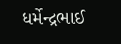ધર્મેન્દ્રભાઈ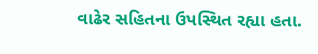વાઢેર સહિતના ઉપસ્થિત રહ્યા હતા.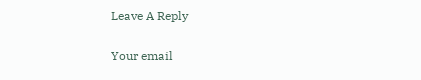Leave A Reply

Your email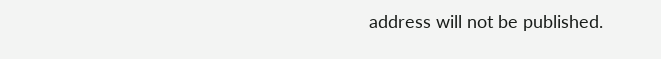address will not be published.